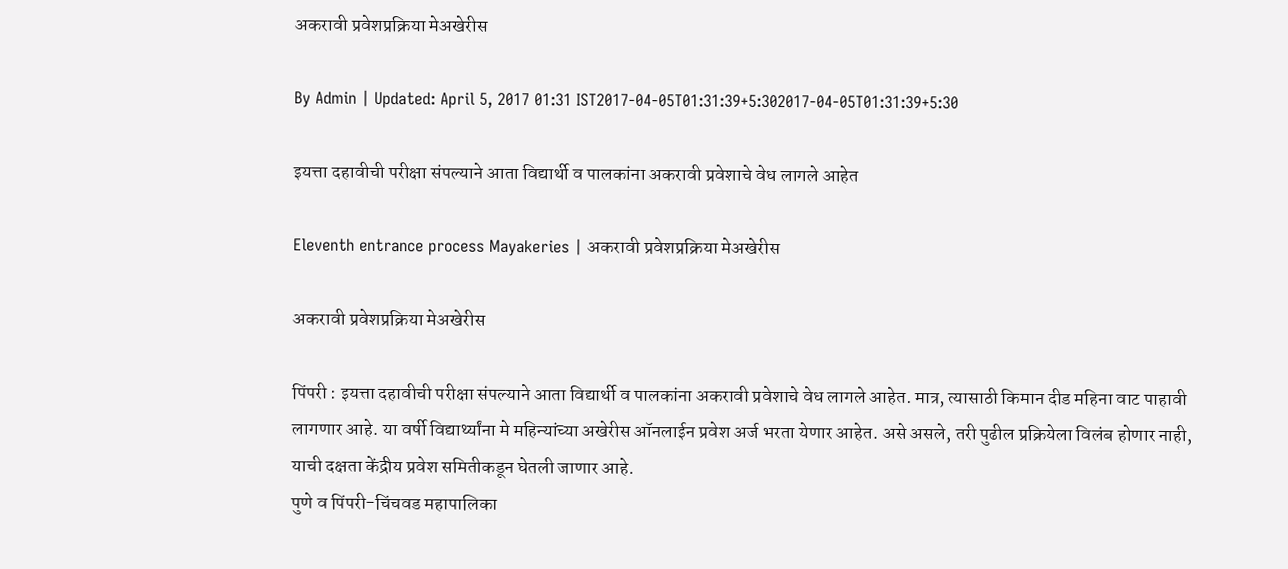अकरावी प्रवेशप्रक्रिया मेअखेरीस

By Admin | Updated: April 5, 2017 01:31 IST2017-04-05T01:31:39+5:302017-04-05T01:31:39+5:30

इयत्ता दहावीची परीक्षा संपल्याने आता विद्यार्थी व पालकांना अकरावी प्रवेशाचे वेध लागले आहेत

Eleventh entrance process Mayakeries | अकरावी प्रवेशप्रक्रिया मेअखेरीस

अकरावी प्रवेशप्रक्रिया मेअखेरीस

पिंपरी : इयत्ता दहावीची परीक्षा संपल्याने आता विद्यार्थी व पालकांना अकरावी प्रवेशाचे वेध लागले आहेत. मात्र, त्यासाठी किमान दीड महिना वाट पाहावी लागणार आहे. या वर्षी विद्यार्थ्यांना मे महिन्यांच्या अखेरीस ऑनलाईन प्रवेश अर्ज भरता येणार आहेत. असे असले, तरी पुढील प्रक्रियेला विलंब होणार नाही, याची दक्षता केंद्रीय प्रवेश समितीकडून घेतली जाणार आहे.
पुणे व पिंपरी-चिंचवड महापालिका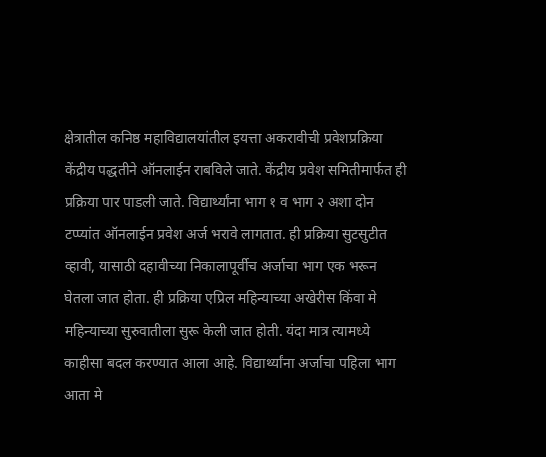क्षेत्रातील कनिष्ठ महाविद्यालयांतील इयत्ता अकरावीची प्रवेशप्रक्रिया केंद्रीय पद्धतीने ऑनलाईन राबविले जाते. केंद्रीय प्रवेश समितीमार्फत ही प्रक्रिया पार पाडली जाते. विद्यार्थ्यांना भाग १ व भाग २ अशा दोन टप्प्यांत ऑनलाईन प्रवेश अर्ज भरावे लागतात. ही प्रक्रिया सुटसुटीत व्हावी, यासाठी दहावीच्या निकालापूर्वीच अर्जाचा भाग एक भरून घेतला जात होता. ही प्रक्रिया एप्रिल महिन्याच्या अखेरीस किंवा मे महिन्याच्या सुरुवातीला सुरू केली जात होती. यंदा मात्र त्यामध्ये काहीसा बदल करण्यात आला आहे. विद्यार्थ्यांना अर्जाचा पहिला भाग आता मे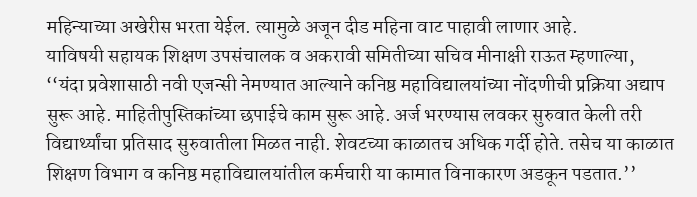महिन्याच्या अखेरीस भरता येईल. त्यामुळे अजून दीड महिना वाट पाहावी लाणार आहे.
याविषयी सहायक शिक्षण उपसंचालक व अकरावी समितीच्या सचिव मीनाक्षी राऊत म्हणाल्या, ‘‘यंदा प्रवेशासाठी नवी एजन्सी नेमण्यात आल्याने कनिष्ठ महाविद्यालयांच्या नोंदणीची प्रक्रिया अद्याप सुरू आहे. माहितीपुस्तिकांच्या छपाईचे काम सुरू आहे. अर्ज भरण्यास लवकर सुरुवात केली तरी विद्यार्थ्यांचा प्रतिसाद सुरुवातीला मिळत नाही. शेवटच्या काळातच अधिक गर्दी होते. तसेच या काळात शिक्षण विभाग व कनिष्ठ महाविद्यालयांतील कर्मचारी या कामात विनाकारण अडकून पडतात.’’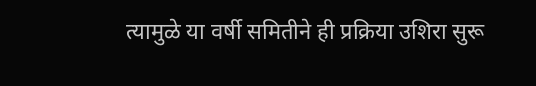त्यामुळे या वर्षी समितीने ही प्रक्रिया उशिरा सुरू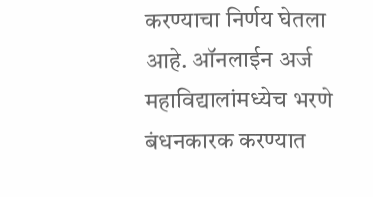करण्याचा निर्णय घेतला आहे. ऑनलाईन अर्ज महाविद्यालांमध्येच भरणे बंधनकारक करण्यात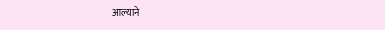आल्याने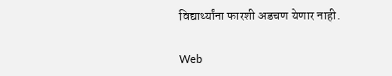विद्यार्थ्यांना फारशी अडचण येणार नाही.

Web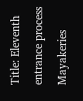Title: Eleventh entrance process Mayakeries